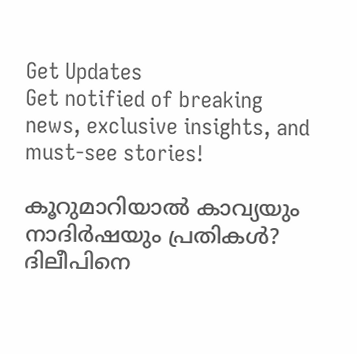Get Updates
Get notified of breaking news, exclusive insights, and must-see stories!

കൂറുമാറിയാൽ കാവ്യയും നാദിർഷയും പ്രതികൾ? ദിലീപിനെ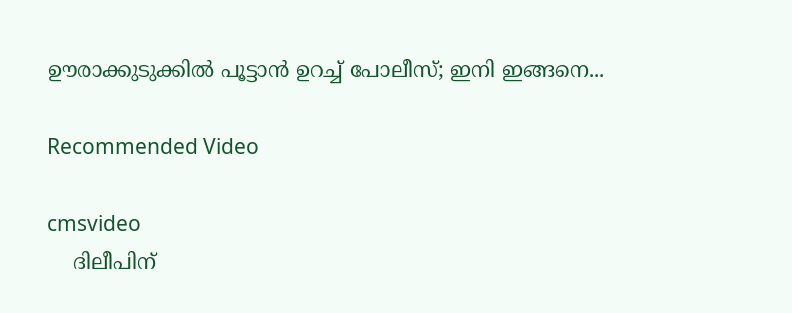ഊരാക്കുടുക്കിൽ പൂട്ടാൻ ഉറച്ച് പോലീസ്; ഇനി ഇങ്ങനെ...

Recommended Video

cmsvideo
    ദിലീപിന്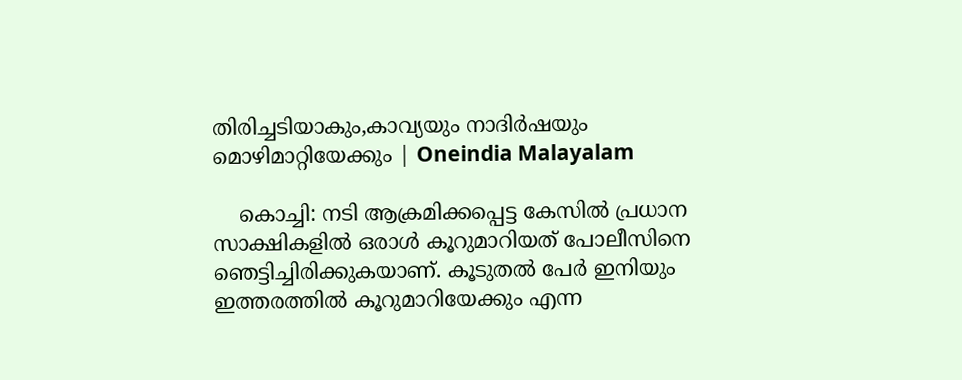തിരിച്ചടിയാകും,കാവ്യയും നാദിർഷയും മൊഴിമാറ്റിയേക്കും | Oneindia Malayalam

    കൊച്ചി: നടി ആക്രമിക്കപ്പെട്ട കേസില്‍ പ്രധാന സാക്ഷികളില്‍ ഒരാള്‍ കൂറുമാറിയത് പോലീസിനെ ഞെട്ടിച്ചിരിക്കുകയാണ്. കൂടുതല്‍ പേര്‍ ഇനിയും ഇത്തരത്തില്‍ കൂറുമാറിയേക്കും എന്ന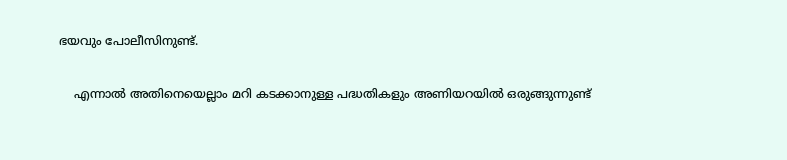ഭയവും പോലീസിനുണ്ട്.

    എന്നാല്‍ അതിനെയെല്ലാം മറി കടക്കാനുള്ള പദ്ധതികളും അണിയറയില്‍ ഒരുങ്ങുന്നുണ്ട്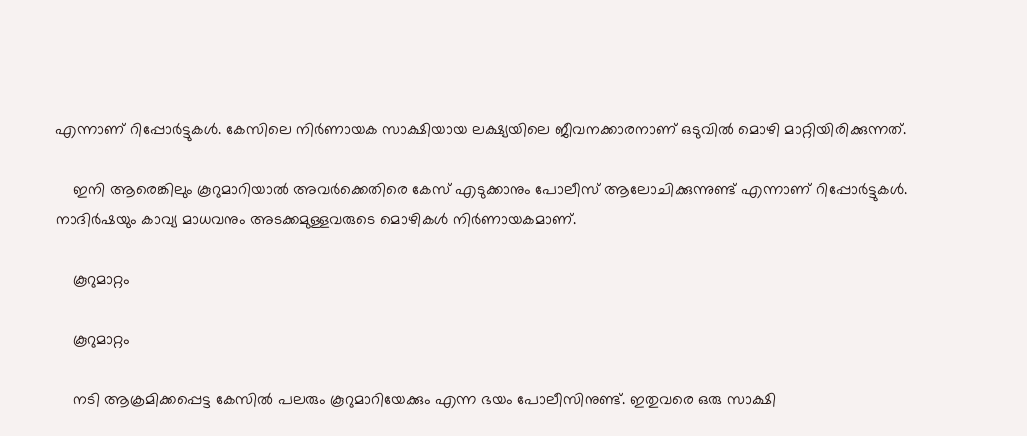എന്നാണ് റിപ്പോര്‍ട്ടുകള്‍. കേസിലെ നിര്‍ണായക സാക്ഷിയായ ലക്ഷ്യയിലെ ജീവനക്കാരനാണ് ഒടുവില്‍ മൊഴി മാറ്റിയിരിക്കുന്നത്.

    ഇനി ആരെങ്കിലും കൂറുമാറിയാല്‍ അവര്‍ക്കെതിരെ കേസ് എടുക്കാനും പോലീസ് ആലോചിക്കുന്നുണ്ട് എന്നാണ് റിപ്പോര്‍ട്ടുകള്‍. നാദിര്‍ഷയും കാവ്യ മാധവനും അടക്കമുള്ളവരുടെ മൊഴികള്‍ നിര്‍ണായകമാണ്.

    കൂറുമാറ്റം

    കൂറുമാറ്റം

    നടി ആക്രമിക്കപ്പെട്ട കേസില്‍ പലരും കൂറുമാറിയേക്കും എന്ന ഭയം പോലീസിനുണ്ട്. ഇതുവരെ ഒരു സാക്ഷി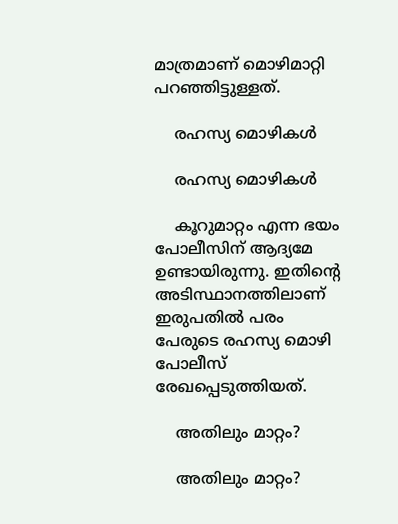മാത്രമാണ് മൊഴിമാറ്റി പറഞ്ഞിട്ടുള്ളത്.

    രഹസ്യ മൊഴികള്‍

    രഹസ്യ മൊഴികള്‍

    കൂറുമാറ്റം എന്ന ഭയം പോലീസിന് ആദ്യമേ ഉണ്ടായിരുന്നു. ഇതിന്റെ അടിസ്ഥാനത്തിലാണ് ഇരുപതില്‍ പരം പേരുടെ രഹസ്യ മൊഴി പോലീസ് രേഖപ്പെടുത്തിയത്.

    അതിലും മാറ്റം?

    അതിലും മാറ്റം?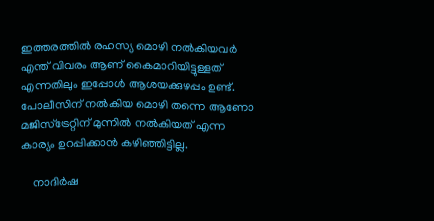ഇത്തരത്തില്‍ രഹസ്യ മൊഴി നല്‍കിയവര്‍ എന്ത് വിവരം ആണ് കൈമാറിയിട്ടുള്ളത് എന്നതിലും ഇപ്പോള്‍ ആശയക്കുഴപ്പം ഉണ്ട്. പോലീസിന് നല്‍കിയ മൊഴി തന്നെ ആണോ മജിസ്‌ട്രേറ്റിന് മുന്നില്‍ നല്‍കിയത് എന്ന കാര്യം ഉറപ്പിക്കാന്‍ കഴിഞ്ഞിട്ടില്ല.

    നാദിര്‍ഷ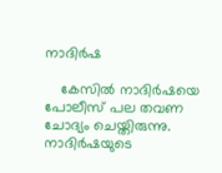നാദിര്‍ഷ

    കേസില്‍ നാദിര്‍ഷയെ പോലീസ് പല തവണ ചോദ്യം ചെയ്തിരുന്നു. നാദിര്‍ഷയുടെ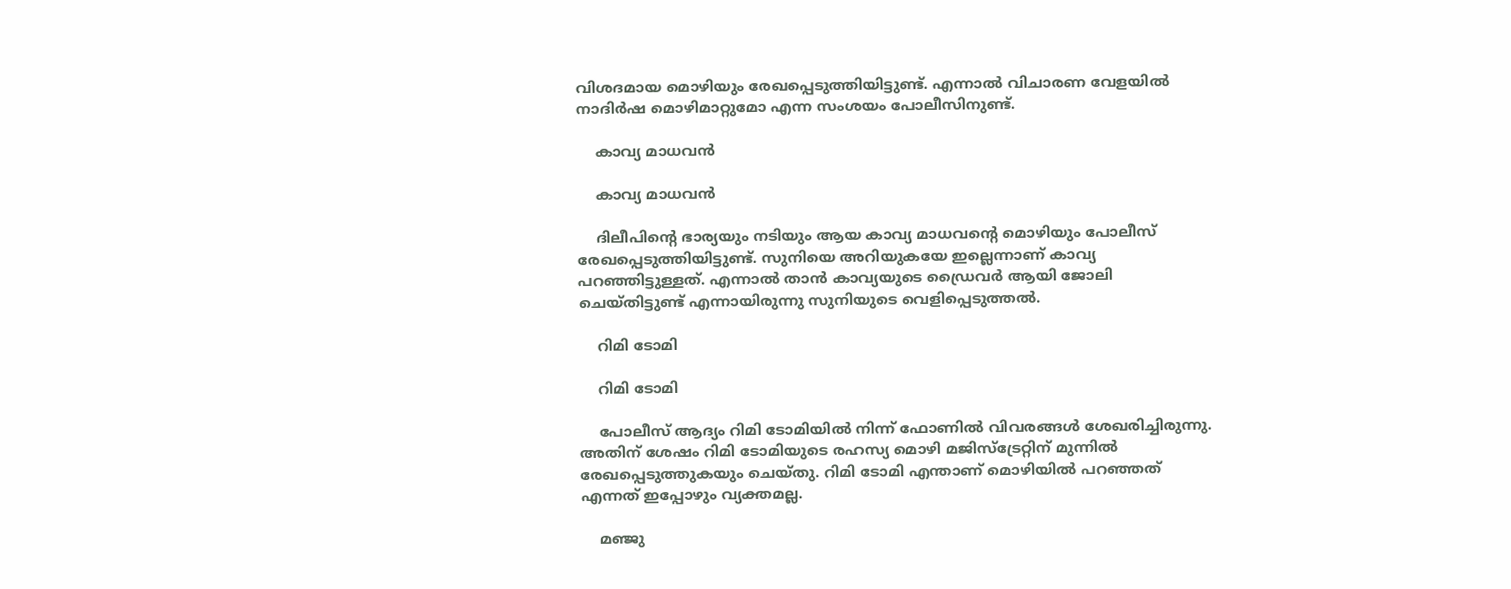വിശദമായ മൊഴിയും രേഖപ്പെടുത്തിയിട്ടുണ്ട്. എന്നാല്‍ വിചാരണ വേളയില്‍ നാദിര്‍ഷ മൊഴിമാറ്റുമോ എന്ന സംശയം പോലീസിനുണ്ട്.

    കാവ്യ മാധവന്‍

    കാവ്യ മാധവന്‍

    ദിലീപിന്റെ ഭാര്യയും നടിയും ആയ കാവ്യ മാധവന്റെ മൊഴിയും പോലീസ് രേഖപ്പെടുത്തിയിട്ടുണ്ട്. സുനിയെ അറിയുകയേ ഇല്ലെന്നാണ് കാവ്യ പറഞ്ഞിട്ടുള്ളത്. എന്നാല്‍ താന്‍ കാവ്യയുടെ ഡ്രൈവര്‍ ആയി ജോലി ചെയ്തിട്ടുണ്ട് എന്നായിരുന്നു സുനിയുടെ വെളിപ്പെടുത്തല്‍.

    റിമി ടോമി

    റിമി ടോമി

    പോലീസ് ആദ്യം റിമി ടോമിയില്‍ നിന്ന് ഫോണില്‍ വിവരങ്ങള്‍ ശേഖരിച്ചിരുന്നു. അതിന് ശേഷം റിമി ടോമിയുടെ രഹസ്യ മൊഴി മജിസ്‌ട്രേറ്റിന് മുന്നില്‍ രേഖപ്പെടുത്തുകയും ചെയ്തു. റിമി ടോമി എന്താണ് മൊഴിയില്‍ പറഞ്ഞത് എന്നത് ഇപ്പോഴും വ്യക്തമല്ല.

    മഞ്ജു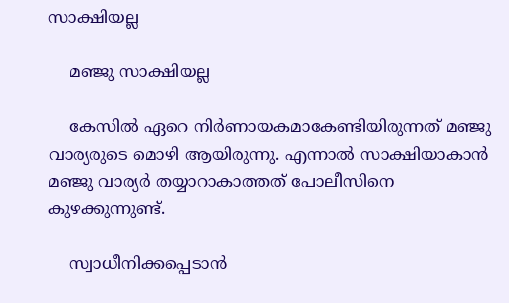സാക്ഷിയല്ല

    മഞ്ജു സാക്ഷിയല്ല

    കേസില്‍ ഏറെ നിര്‍ണായകമാകേണ്ടിയിരുന്നത് മഞ്ജു വാര്യരുടെ മൊഴി ആയിരുന്നു. എന്നാല്‍ സാക്ഷിയാകാന്‍ മഞ്ജു വാര്യര്‍ തയ്യാറാകാത്തത് പോലീസിനെ കുഴക്കുന്നുണ്ട്.

    സ്വാധീനിക്കപ്പെടാന്‍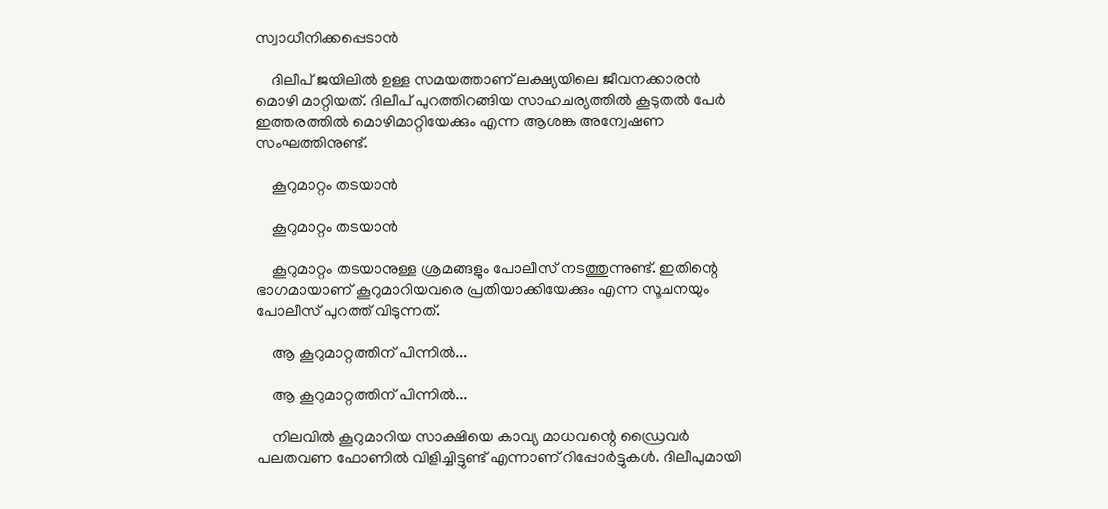സ്വാധീനിക്കപ്പെടാന്‍

    ദിലീപ് ജയിലില്‍ ഉള്ള സമയത്താണ് ലക്ഷ്യയിലെ ജീവനക്കാരന്‍ മൊഴി മാറ്റിയത്. ദിലീപ് പുറത്തിറങ്ങിയ സാഹചര്യത്തില്‍ കൂടുതല്‍ പേര്‍ ഇത്തരത്തില്‍ മൊഴിമാറ്റിയേക്കും എന്ന ആശങ്ക അന്വേഷണ സംഘത്തിനുണ്ട്.

    കൂറുമാറ്റം തടയാന്‍

    കൂറുമാറ്റം തടയാന്‍

    കൂറുമാറ്റം തടയാനുള്ള ശ്രമങ്ങളും പോലീസ് നടത്തുന്നുണ്ട്. ഇതിന്റെ ഭാഗമായാണ് കൂറുമാറിയവരെ പ്രതിയാക്കിയേക്കും എന്ന സൂചനയും പോലീസ് പുറത്ത് വിടുന്നത്.

    ആ കൂറുമാറ്റത്തിന് പിന്നില്‍...

    ആ കൂറുമാറ്റത്തിന് പിന്നില്‍...

    നിലവില്‍ കൂറുമാറിയ സാക്ഷിയെ കാവ്യ മാധവന്റെ ഡ്രൈവര്‍ പലതവണ ഫോണില്‍ വിളിച്ചിട്ടുണ്ട് എന്നാണ് റിപ്പോര്‍ട്ടുകള്‍. ദിലീപുമായി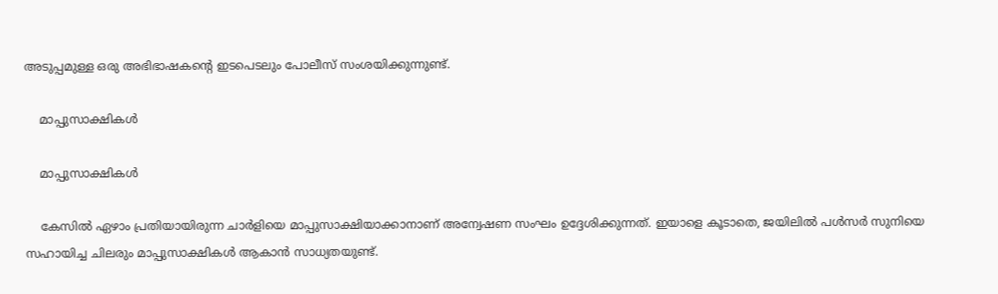അടുപ്പമുള്ള ഒരു അഭിഭാഷകന്റെ ഇടപെടലും പോലീസ് സംശയിക്കുന്നുണ്ട്.

    മാപ്പുസാക്ഷികള്‍

    മാപ്പുസാക്ഷികള്‍

    കേസില്‍ ഏഴാം പ്രതിയായിരുന്ന ചാര്‍ളിയെ മാപ്പുസാക്ഷിയാക്കാനാണ് അന്വേഷണ സംഘം ഉദ്ദേശിക്കുന്നത്. ഇയാളെ കൂടാതെ, ജയിലില്‍ പള്‍സര്‍ സുനിയെ സഹായിച്ച ചിലരും മാപ്പുസാക്ഷികള്‍ ആകാന്‍ സാധ്യതയുണ്ട്.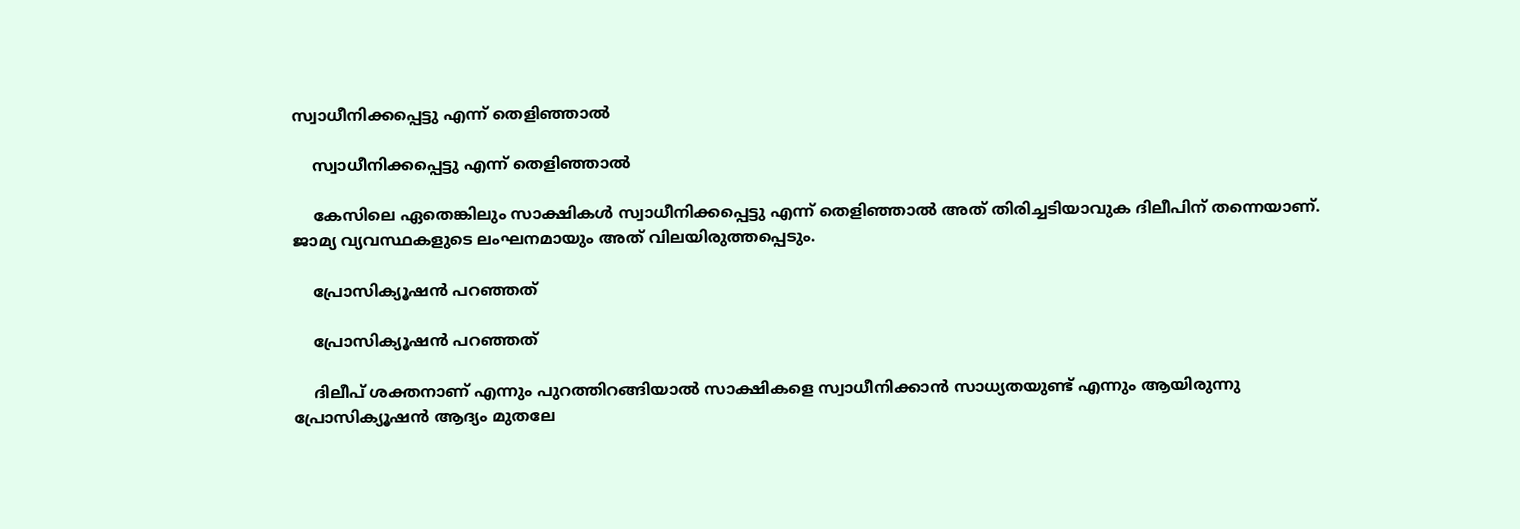സ്വാധീനിക്കപ്പെട്ടു എന്ന് തെളിഞ്ഞാല്‍

    സ്വാധീനിക്കപ്പെട്ടു എന്ന് തെളിഞ്ഞാല്‍

    കേസിലെ ഏതെങ്കിലും സാക്ഷികള്‍ സ്വാധീനിക്കപ്പെട്ടു എന്ന് തെളിഞ്ഞാല്‍ അത് തിരിച്ചടിയാവുക ദിലീപിന് തന്നെയാണ്. ജാമ്യ വ്യവസ്ഥകളുടെ ലംഘനമായും അത് വിലയിരുത്തപ്പെടും.

    പ്രോസിക്യൂഷന്‍ പറഞ്ഞത്

    പ്രോസിക്യൂഷന്‍ പറഞ്ഞത്

    ദിലീപ് ശക്തനാണ് എന്നും പുറത്തിറങ്ങിയാല്‍ സാക്ഷികളെ സ്വാധീനിക്കാന്‍ സാധ്യതയുണ്ട് എന്നും ആയിരുന്നു പ്രോസിക്യൂഷന്‍ ആദ്യം മുതലേ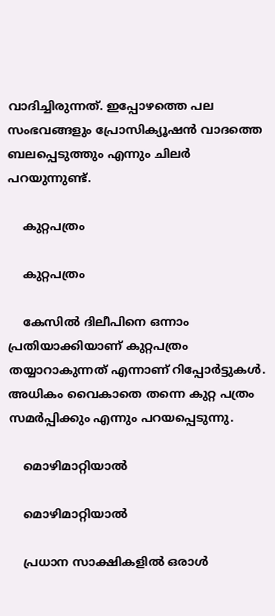വാദിച്ചിരുന്നത്. ഇപ്പോഴത്തെ പല സംഭവങ്ങളും പ്രോസിക്യൂഷന്‍ വാദത്തെ ബലപ്പെടുത്തും എന്നും ചിലര്‍ പറയുന്നുണ്ട്.

    കുറ്റപത്രം

    കുറ്റപത്രം

    കേസില്‍ ദിലീപിനെ ഒന്നാം പ്രതിയാക്കിയാണ് കുറ്റപത്രം തയ്യാറാകുന്നത് എന്നാണ് റിപ്പോര്‍ട്ടുകള്‍. അധികം വൈകാതെ തന്നെ കുറ്റ പത്രം സമര്‍പ്പിക്കും എന്നും പറയപ്പെടുന്നു.

    മൊഴിമാറ്റിയാല്‍

    മൊഴിമാറ്റിയാല്‍

    പ്രധാന സാക്ഷികളില്‍ ഒരാള്‍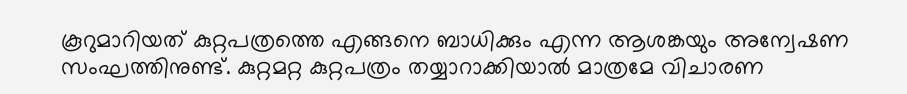കൂറുമാറിയത് കുറ്റപത്രത്തെ എങ്ങനെ ബാധിക്കും എന്ന ആശങ്കയും അന്വേഷണ സംഘത്തിനുണ്ട്. കുറ്റമറ്റ കുറ്റപത്രം തയ്യാറാക്കിയാല്‍ മാത്രമേ വിചാരണ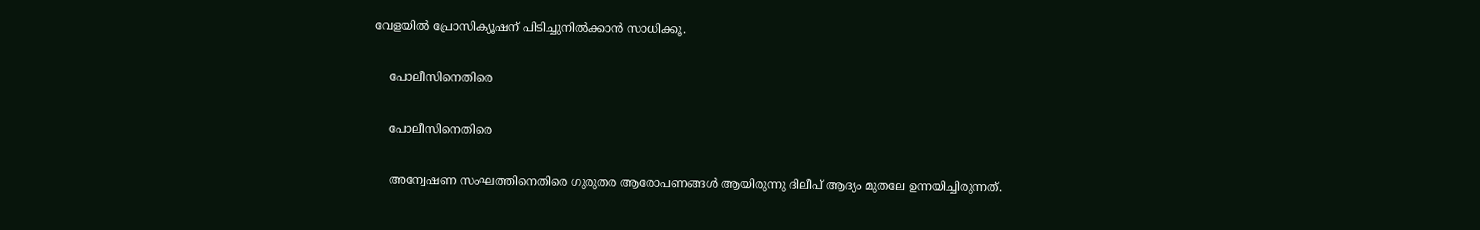വേളയില്‍ പ്രോസിക്യൂഷന് പിടിച്ചുനില്‍ക്കാന്‍ സാധിക്കൂ.

    പോലീസിനെതിരെ

    പോലീസിനെതിരെ

    അന്വേഷണ സംഘത്തിനെതിരെ ഗുരുതര ആരോപണങ്ങള്‍ ആയിരുന്നു ദിലീപ് ആദ്യം മുതലേ ഉന്നയിച്ചിരുന്നത്.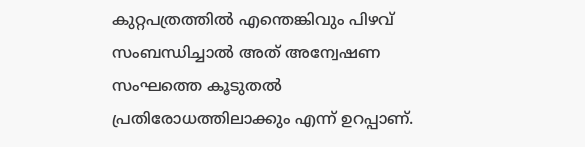കുറ്റപത്രത്തില്‍ എന്തെങ്കിവും പിഴവ് സംബന്ധിച്ചാല്‍ അത് അന്വേഷണ സംഘത്തെ കൂടുതല്‍ പ്രതിരോധത്തിലാക്കും എന്ന് ഉറപ്പാണ്.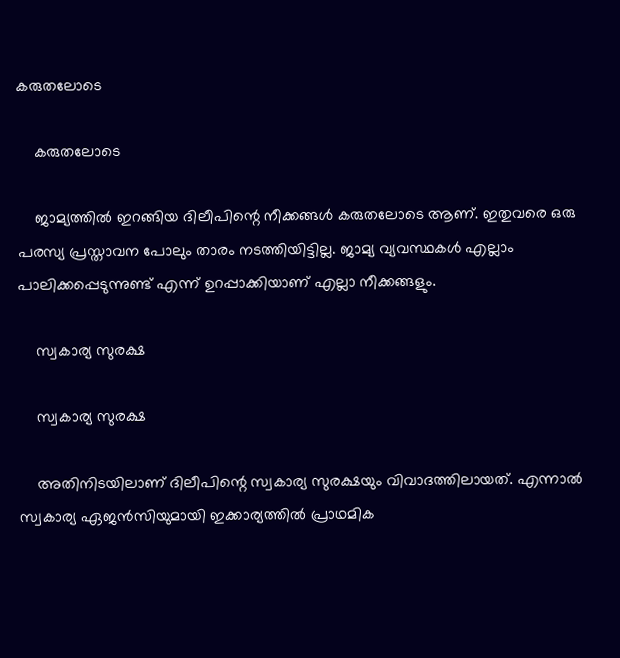കരുതലോടെ

    കരുതലോടെ

    ജാമ്യത്തില്‍ ഇറങ്ങിയ ദിലീപിന്റെ നീക്കങ്ങള്‍ കരുതലോടെ ആണ്. ഇതുവരെ ഒരു പരസ്യ പ്രസ്താവന പോലും താരം നടത്തിയിട്ടില്ല. ജാമ്യ വ്യവസ്ഥകള്‍ എല്ലാം പാലിക്കപ്പെടുന്നുണ്ട് എന്ന് ഉറപ്പാക്കിയാണ് എല്ലാ നീക്കങ്ങളും.

    സ്വകാര്യ സുരക്ഷ

    സ്വകാര്യ സുരക്ഷ

    അതിനിടയിലാണ് ദിലീപിന്റെ സ്വകാര്യ സുരക്ഷയും വിവാദത്തിലായത്. എന്നാല്‍ സ്വകാര്യ ഏജന്‍സിയുമായി ഇക്കാര്യത്തില്‍ പ്രാഥമിക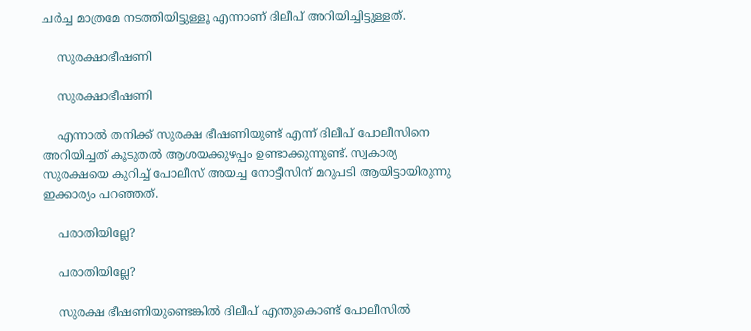ചര്‍ച്ച മാത്രമേ നടത്തിയിട്ടുള്ളൂ എന്നാണ് ദിലീപ് അറിയിച്ചിട്ടുള്ളത്.

    സുരക്ഷാഭീഷണി

    സുരക്ഷാഭീഷണി

    എന്നാല്‍ തനിക്ക് സുരക്ഷ ഭീഷണിയുണ്ട് എന്ന് ദിലീപ് പോലീസിനെ അറിയിച്ചത് കൂടുതല്‍ ആശയക്കുഴപ്പം ഉണ്ടാക്കുന്നുണ്ട്. സ്വകാര്യ സുരക്ഷയെ കുറിച്ച് പോലീസ് അയച്ച നോട്ടീസിന് മറുപടി ആയിട്ടായിരുന്നു ഇക്കാര്യം പറഞ്ഞത്.

    പരാതിയില്ലേ?

    പരാതിയില്ലേ?

    സുരക്ഷ ഭീഷണിയുണ്ടെങ്കില്‍ ദിലീപ് എന്തുകൊണ്ട് പോലീസില്‍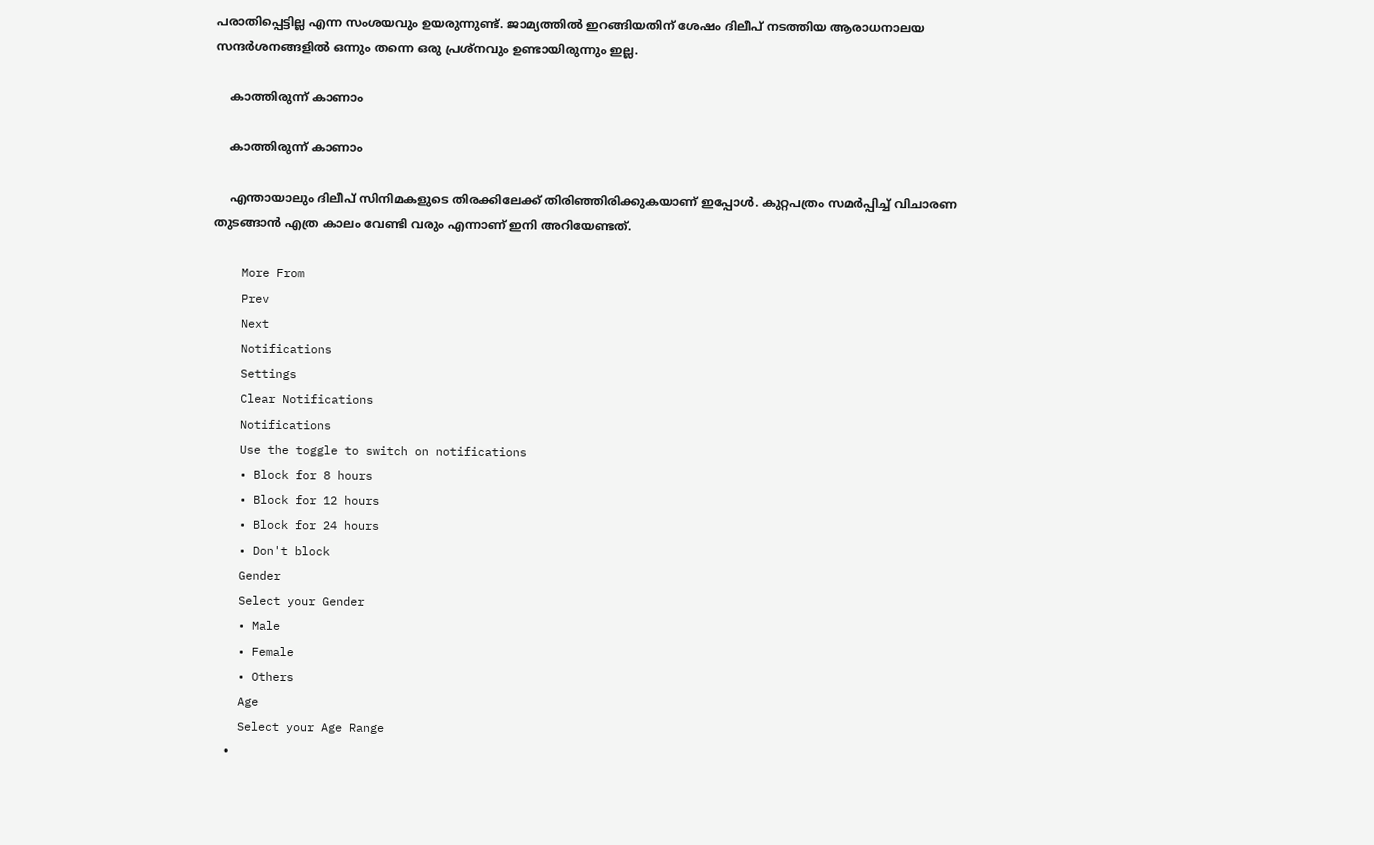പരാതിപ്പെട്ടില്ല എന്ന സംശയവും ഉയരുന്നുണ്ട്. ജാമ്യത്തില്‍ ഇറങ്ങിയതിന് ശേഷം ദിലീപ് നടത്തിയ ആരാധനാലയ സന്ദര്‍ശനങ്ങളില്‍ ഒന്നും തന്നെ ഒരു പ്രശ്‌നവും ഉണ്ടായിരുന്നും ഇല്ല.

    കാത്തിരുന്ന് കാണാം

    കാത്തിരുന്ന് കാണാം

    എന്തായാലും ദിലീപ് സിനിമകളുടെ തിരക്കിലേക്ക് തിരിഞ്ഞിരിക്കുകയാണ് ഇപ്പോള്‍. കുറ്റപത്രം സമര്‍പ്പിച്ച് വിചാരണ തുടങ്ങാന്‍ എത്ര കാലം വേണ്ടി വരും എന്നാണ് ഇനി അറിയേണ്ടത്.

    More From
    Prev
    Next
    Notifications
    Settings
    Clear Notifications
    Notifications
    Use the toggle to switch on notifications
    • Block for 8 hours
    • Block for 12 hours
    • Block for 24 hours
    • Don't block
    Gender
    Select your Gender
    • Male
    • Female
    • Others
    Age
    Select your Age Range
    •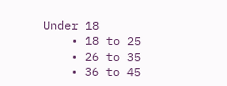Under 18
    • 18 to 25
    • 26 to 35
    • 36 to 45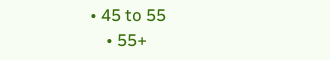• 45 to 55
    • 55+